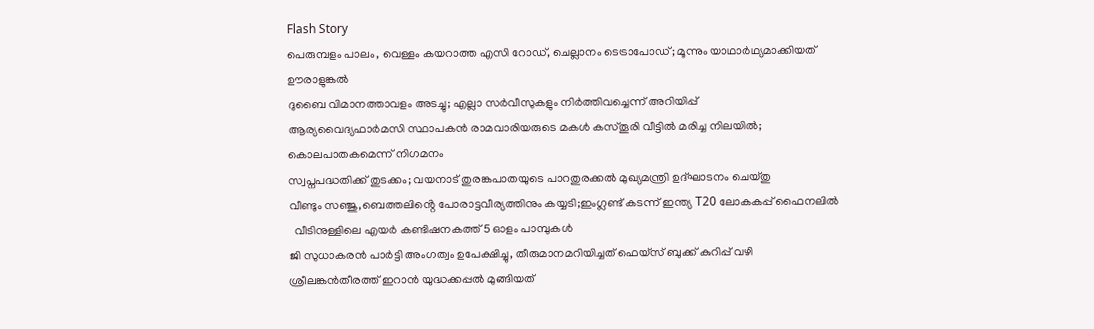Flash Story
പെരുമ്പളം പാലം, വെള്ളം കയറാത്ത എസി റോഡ്, ചെല്ലാനം ടെട്രാപോഡ്; മൂന്നും യാഥാര്‍ഥ്യമാക്കിയത് ഊരാളുങ്കൽ
ദുബൈ വിമാനത്താവളം അടച്ചു; എല്ലാ സര്‍വീസുകളും നിർത്തിവച്ചെന്ന് അറിയിപ്പ്
ആര്യവൈദ്യഫാർമസി സ്ഥാപകൻ രാമവാരിയരുടെ മകൾ കസ്തൂരി വീട്ടിൽ മരിച്ച നിലയിൽ; കൊലപാതകമെന്ന് നിഗമനം
സ്വപ്നപദ്ധതിക്ക് തുടക്കം; വയനാട് തുരങ്കപാതയുടെ പാറതുരക്കൽ മുഖ്യമന്ത്രി ഉദ്‌ഘാടനം ചെയ്തു
വീണ്ടും സഞ്ജു,ബെത്തലിൻ്റെ പോരാട്ടവീര്യത്തിനും കയ്യടി;ഇംഗ്ലണ്ട് കടന്ന് ഇന്ത്യ T20 ലോകകപ്പ് ഫൈനലിൽ
  വീടിനുള്ളിലെ എയർ കണ്ടിഷനകത്ത് 5 ഓളം പാമ്പുകൾ
ജി സുധാകരൻ പാർട്ടി അംഗത്വം ഉപേക്ഷിച്ചു, തീരുമാനമറിയിച്ചത് ഫെയ്സ് ബുക്ക് കുറിപ്പ് വഴി
ശ്രീലങ്കൻതീരത്ത് ഇറാൻ യുദ്ധക്കപ്പൽ മുങ്ങിയത്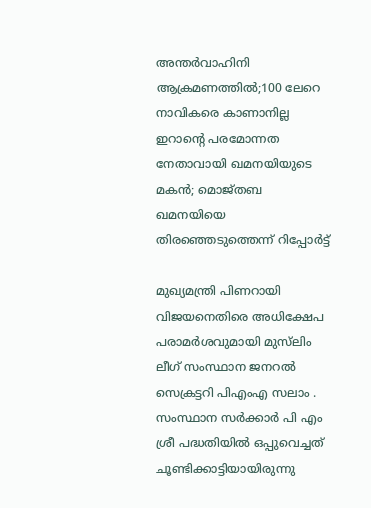അന്തർവാഹിനി ആക്രമണത്തിൽ;100 ലേറെ നാവികരെ കാണാനില്ല
ഇറാന്‍റെ പരമോന്നത നേതാവായി ഖമനയിയുടെ മകന്‍; മൊജ്തബ ഖമനയിയെ തിരഞ്ഞെടുത്തെന്ന് റിപ്പോര്‍ട്ട്

മുഖ്യമന്ത്രി പിണറായി വിജയനെതിരെ അധിക്ഷേപ പരാമർശവുമായി മുസ്‌ലിം ലീഗ് സംസ്ഥാന ജനറൽ സെക്രട്ടറി പിഎംഎ സലാം . സംസ്ഥാന സർക്കാർ പി എം ശ്രീ പദ്ധതിയിൽ ഒപ്പുവെച്ചത് ചൂണ്ടിക്കാട്ടിയായിരുന്നു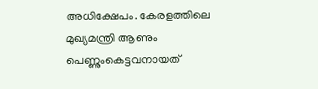അധിക്ഷേപം. കേരളത്തിലെ മുഖ്യമന്ത്രി ആണും പെണ്ണുംകെട്ടവനായത്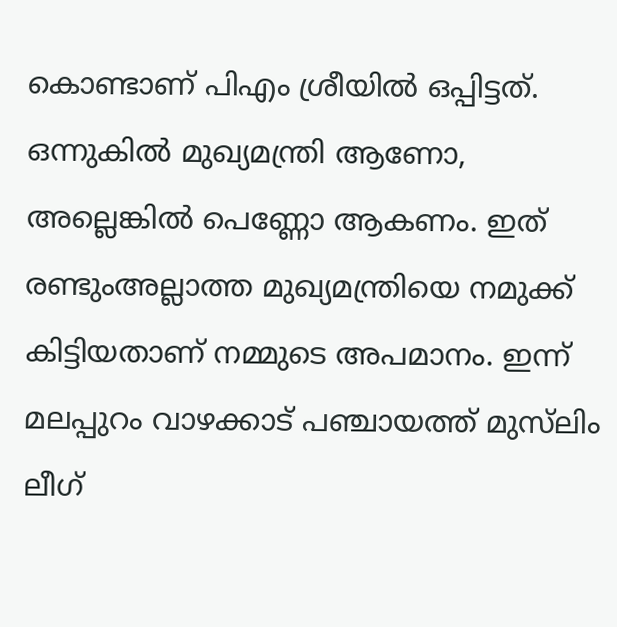കൊണ്ടാണ് പിഎം ശ്രീയിൽ ഒപ്പിട്ടത്. ഒന്നുകിൽ മുഖ്യമന്ത്രി ആണോ, അല്ലെങ്കിൽ പെണ്ണോ ആകണം. ഇത് രണ്ടുംഅല്ലാത്ത മുഖ്യമന്ത്രിയെ നമുക്ക് കിട്ടിയതാണ് നമ്മുടെ അപമാനം. ഇന്ന് മലപ്പുറം വാഴക്കാട് പഞ്ചായത്ത് മുസ്‌ലിം ലീഗ്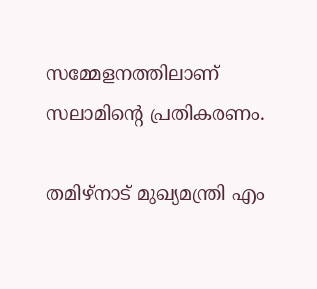സമ്മേളനത്തിലാണ് സലാമിന്റെ പ്രതികരണം.

തമിഴ്നാട് മുഖ്യമന്ത്രി എം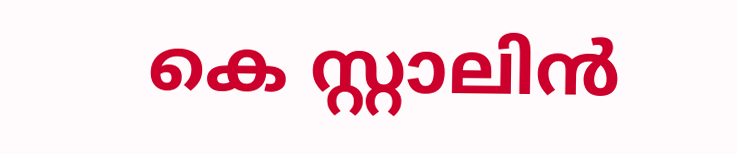കെ സ്റ്റാലിൻ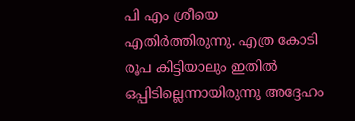പി എം ശ്രീയെ എതിർത്തിരുന്നു. എത്ര കോടി രൂപ കിട്ടിയാലും ഇതിൽ ഒപ്പിടില്ലെന്നായിരുന്നു അദ്ദേഹം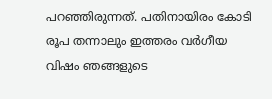പറഞ്ഞിരുന്നത്. പതിനായിരം കോടി രൂപ തന്നാലും ഇത്തരം വർഗീയ വിഷം ഞങ്ങളുടെ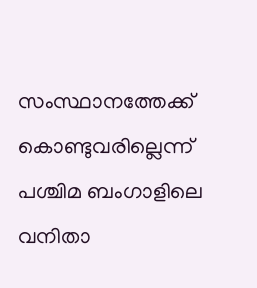സംസ്ഥാനത്തേക്ക് കൊണ്ടുവരില്ലെന്ന് പശ്ചിമ ബംഗാളിലെ വനിതാ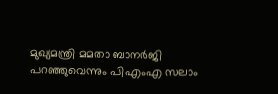മുഖ്യമന്ത്രി മമതാ ബാനർജി പറഞ്ഞുവെന്നും പിഎംഎ സലാം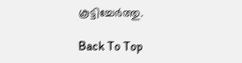കൂട്ടിച്ചേർത്തു.

Back To Top